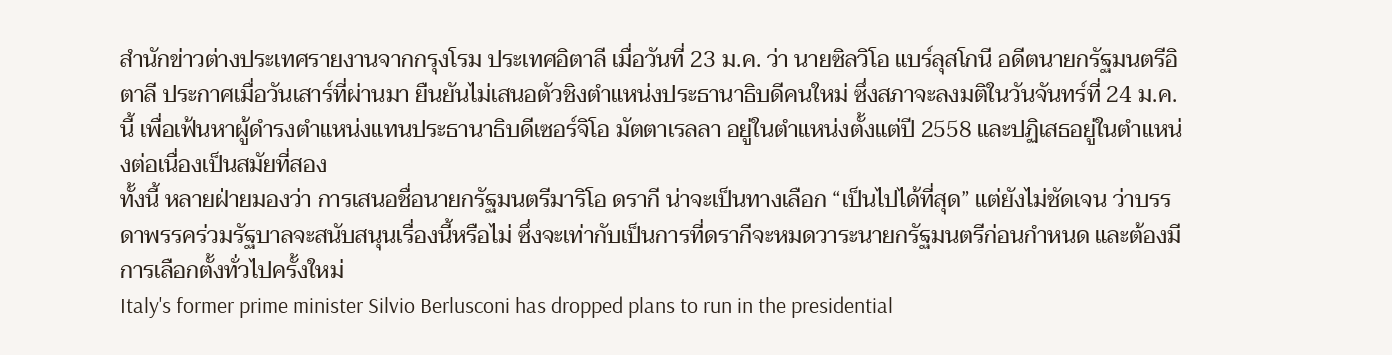สำนักข่าวต่างประเทศรายงานจากกรุงโรม ประเทศอิตาลี เมื่อวันที่ 23 ม.ค. ว่า นายซิลวิโอ แบร์ลุสโกนี อดีตนายกรัฐมนตรีอิตาลี ประกาศเมื่อวันเสาร์ที่ผ่านมา ยืนยันไม่เสนอตัวชิงตำแหน่งประธานาธิบดีคนใหม่ ซึ่งสภาจะลงมติในวันจันทร์ที่ 24 ม.ค.นี้ เพื่อเฟ้นหาผู้ดำรงตำแหน่งแทนประธานาธิบดีเซอร์จิโอ มัตตาเรลลา อยู่ในตำแหน่งตั้งแต่ปี 2558 และปฏิเสธอยู่ในตำแหน่งต่อเนื่องเป็นสมัยที่สอง
ทั้งนี้ หลายฝ่ายมองว่า การเสนอชื่อนายกรัฐมนตรีมาริโอ ดรากี น่าจะเป็นทางเลือก “เป็นไปได้ที่สุด” แต่ยังไม่ชัดเจน ว่าบรรดาพรรคร่วมรัฐบาลจะสนับสนุนเรื่องนี้หรือไม่ ซึ่งจะเท่ากับเป็นการที่ดรากีจะหมดวาระนายกรัฐมนตรีก่อนกำหนด และต้องมีการเลือกตั้งทั่วไปครั้งใหม่
Italy's former prime minister Silvio Berlusconi has dropped plans to run in the presidential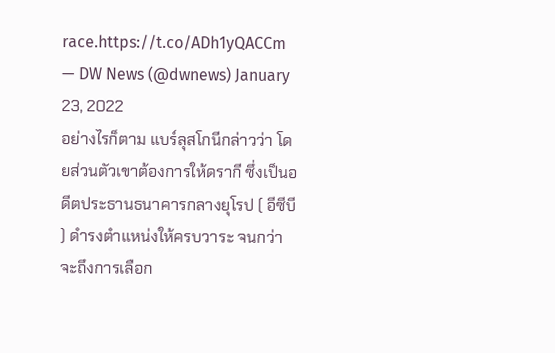race.https://t.co/ADh1yQACCm
— DW News (@dwnews) January 23, 2022
อย่างไรก็ตาม แบร์ลุสโกนีกล่าวว่า โดยส่วนตัวเขาต้องการให้ดรากี ซึ่งเป็นอดีตประธานธนาคารกลางยุโรป ( อีซีบี ) ดำรงตำแหน่งให้ครบวาระ จนกว่าจะถึงการเลือก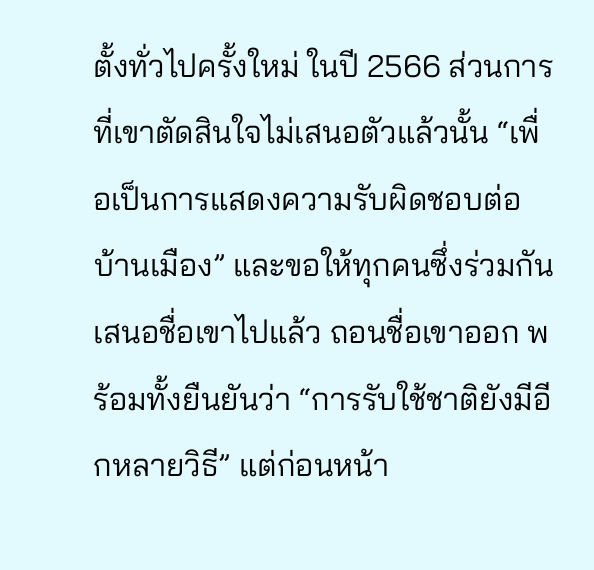ตั้งทั่วไปครั้งใหม่ ในปี 2566 ส่วนการที่เขาตัดสินใจไม่เสนอตัวแล้วนั้น “เพื่อเป็นการแสดงความรับผิดชอบต่อบ้านเมือง” และขอให้ทุกคนซึ่งร่วมกันเสนอชื่อเขาไปแล้ว ถอนชื่อเขาออก พร้อมทั้งยืนยันว่า “การรับใช้ชาติยังมีอีกหลายวิธี” แต่ก่อนหน้า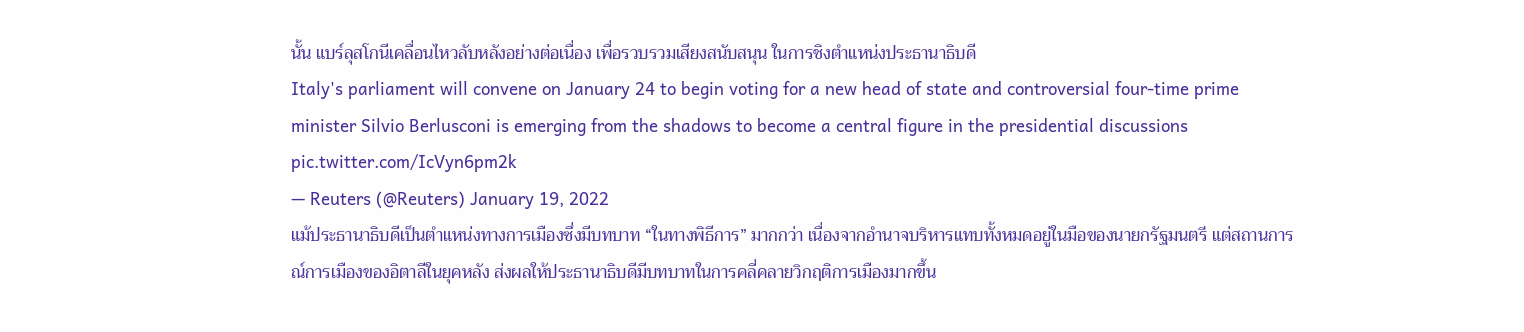นั้น แบร์ลุสโกนีเคลื่อนไหวลับหลังอย่างต่อเนื่อง เพื่อรวบรวมเสียงสนับสนุน ในการชิงตำแหน่งประธานาธิบดี
Italy's parliament will convene on January 24 to begin voting for a new head of state and controversial four-time prime minister Silvio Berlusconi is emerging from the shadows to become a central figure in the presidential discussions pic.twitter.com/IcVyn6pm2k
— Reuters (@Reuters) January 19, 2022
แม้ประธานาธิบดีเป็นตำแหน่งทางการเมืองซึ่งมีบทบาท “ในทางพิธีการ” มากกว่า เนื่องจากอำนาจบริหารแทบทั้งหมดอยู่ในมือของนายกรัฐมนตรี แต่สถานการณ์การเมืองของอิตาลีในยุคหลัง ส่งผลให้ประธานาธิบดีมีบทบาทในการคลี่คลายวิกฤติการเมืองมากขึ้น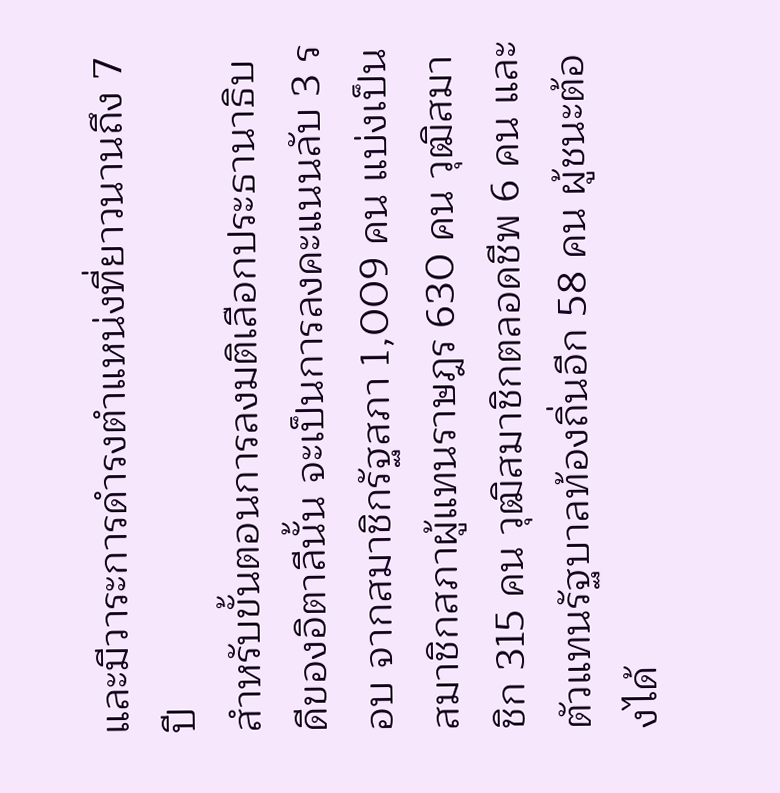และมีวาระการดำรงตำแหน่งที่ยาวนานถึง 7 ปี
สำหรับขั้นตอนการลงมติเลือกประธานาธิบดีของอิตาลีนั้น จะเป็นการลงคะแนนลับ 3 รอบ จากสมาชิกรัฐสภา 1,009 คน แบ่งเป็นสมาชิกสภาผู้แทนราษฎร 630 คน วุฒิสมาชิก 315 คน วุฒิสมาชิกตลอดชีพ 6 คน และตัวแทนรัฐบาลท้องถิ่นอีก 58 คน ผู้ชนะต้องได้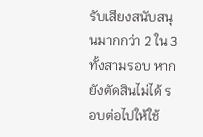รับเสียงสนับสนุนมากกว่า 2 ใน 3 ทั้งสามรอบ หากยังตัดสินไม่ได้ รอบต่อไปให้ใช้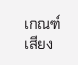เกณฑ์เสียง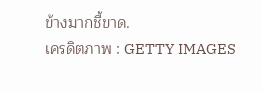ข้างมากชี้ขาด.
เครดิตภาพ : GETTY IMAGES